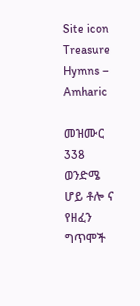Site icon Treasure Hymns – Amharic

መዝሙር 338 ወንድሜ ሆይ ቶሎ ና የዘፈን ግጥሞች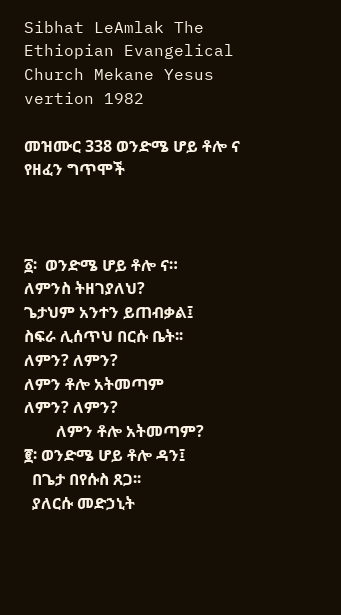Sibhat LeAmlak The Ethiopian Evangelical Church Mekane Yesus vertion 1982

መዝሙር 338 ወንድሜ ሆይ ቶሎ ና የዘፈን ግጥሞች



፩፡  ወንድሜ ሆይ ቶሎ ና።
ለምንስ ትዘገያለህ?
ጌታህም አንተን ይጠብቃል፤
ስፍራ ሊሰጥህ በርሱ ቤት፡፡
ለምን? ለምን?
ለምን ቶሎ አትመጣም
ለምን? ለምን?
        ለምን ቶሎ አትመጣም?
፪፡ ወንድሜ ሆይ ቶሎ ዳን፤
  በጌታ በየሱስ ጸጋ፡፡
  ያለርሱ መድኃኒት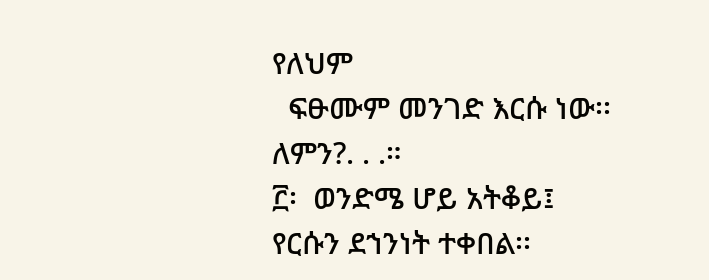የለህም
  ፍፁሙም መንገድ እርሱ ነው፡፡
ለምን?. . .።
፫፡  ወንድሜ ሆይ አትቆይ፤
የርሱን ደኀንነት ተቀበል፡፡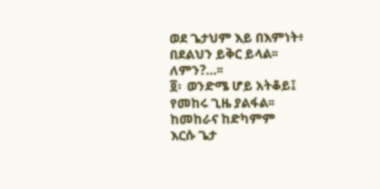ወደ ጌታህም እይ በእምነት፥
በደልህን ይቅር ይላል፡፡
ለምን?…፡፡
፬፡  ወንድሜ ሆይ አትቆይ፤
የመከሩ ጊዜ ያልፋል፡፡
ከመከራና ከድካምም
እርሱ ጌታ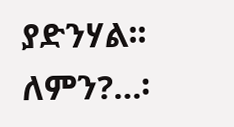ያድንሃል፡፡
ለምን?…፡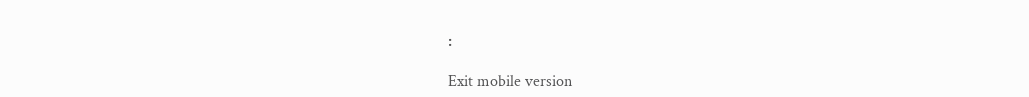፡

Exit mobile version